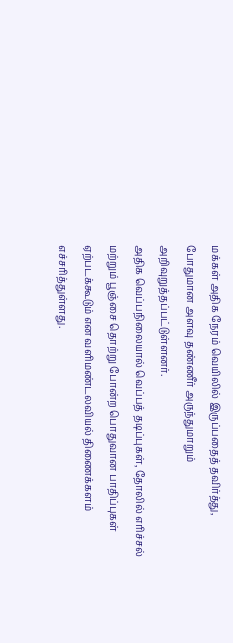மக்கள் அதிக நேரம் வெயிலில் இருப்பதைத் தவிர்த்து, போதுமான அளவு தண்ணீர் அருந்துமாறும் அறிவுறுத்தப்பட்டுள்ளனர்.
அதிக வெப்பநிலையால் வெப்பத் தடிப்புகள், தோலில் எரிச்சல் மற்றும் பூஞ்சை தொற்று போன்ற பொதுவான பாதிப்புகள் ஏற்படக்கூடும் என வளிமண்டலவியல் திணைக்களம் எச்சரித்துள்ளது.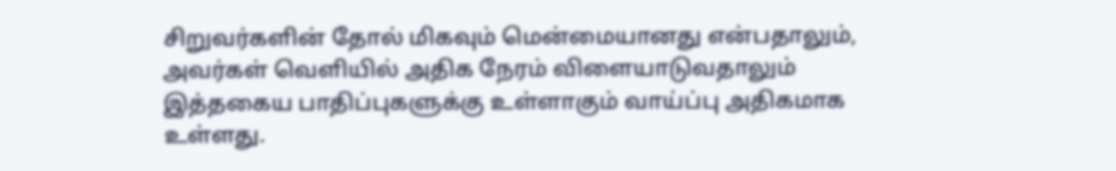சிறுவர்களின் தோல் மிகவும் மென்மையானது என்பதாலும், அவர்கள் வெளியில் அதிக நேரம் விளையாடுவதாலும் இத்தகைய பாதிப்புகளுக்கு உள்ளாகும் வாய்ப்பு அதிகமாக உள்ளது.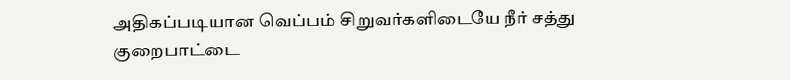அதிகப்படியான வெப்பம் சிறுவர்களிடையே நீர் சத்து குறைபாட்டை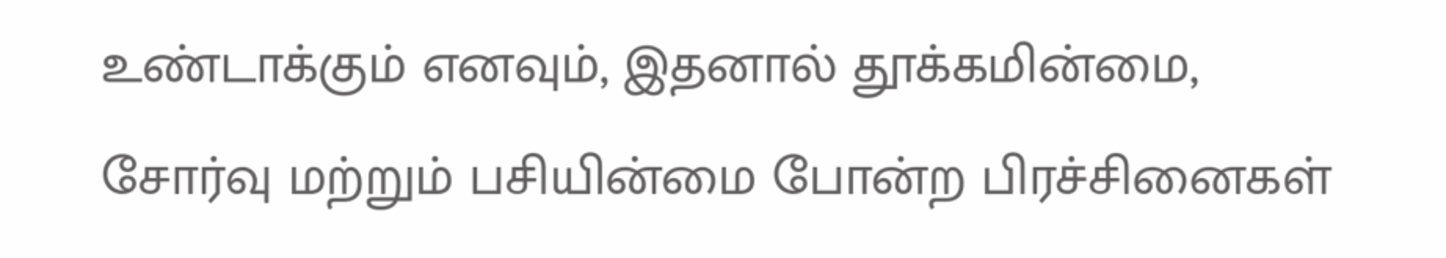உண்டாக்கும் எனவும், இதனால் தூக்கமின்மை, சோர்வு மற்றும் பசியின்மை போன்ற பிரச்சினைகள்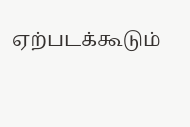ஏற்படக்கூடும்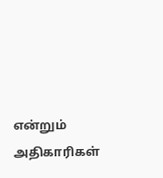என்றும் அதிகாரிகள்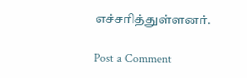எச்சரித்துள்ளனர்.

Post a Comment